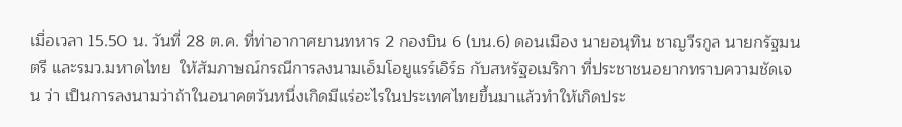เมื่อเวลา 15.50 น. วันที่ 28 ต.ค. ที่ท่าอากาศยานทหาร 2 กองบิน 6 (บน.6) ดอนเมือง นายอนุทิน ชาญวีรกูล นายกรัฐมนตรี และรมว.มหาดไทย  ให้สัมภาษณ์กรณีการลงนามเอ็มโอยูแรร์เอิร์ธ กับสหรัฐอเมริกา ที่ประชาชนอยากทราบความชัดเจน ว่า เป็นการลงนามว่าถ้าในอนาคตวันหนึ่งเกิดมีแร่อะไรในประเทศไทยขึ้นมาแล้วทำให้เกิดประ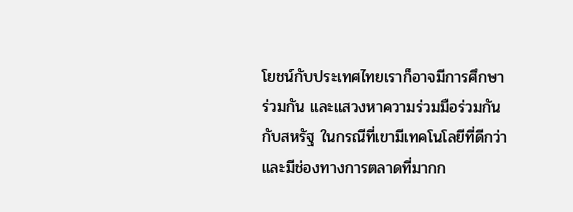โยชน์กับประเทศไทยเราก็อาจมีการศึกษาร่วมกัน และแสวงหาความร่วมมือร่วมกันกับสหรัฐ ในกรณีที่เขามีเทคโนโลยีที่ดีกว่าและมีช่องทางการตลาดที่มากก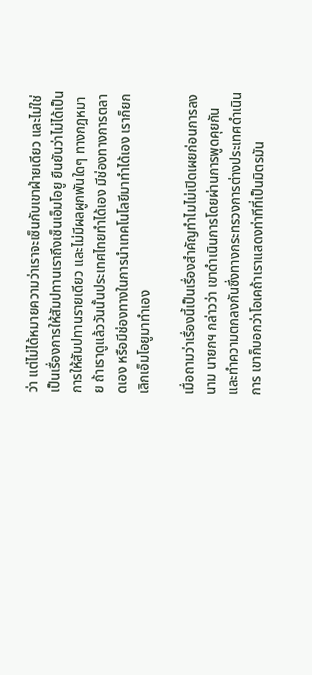ว่า แต่ไม่ได้หมายความว่าเราจะเซ็นกับเขาฝ่ายเดียว และไม่ใช่เป็นเรื่องการให้สัมปทานเราถึงเซ็นเอ็มโอยู ยืนยันว่าไม่ได้เป็นการให้สัมปทานรายเดียว และไม่มีผลผูกพันใดๆ ทางกฎหมาย ถ้าเราดูแล้ววันนั้นประเทศไทยทำได้เอง มีช่องทางการตลาดเอง หรือมีช่องทางในการนำเทคโนโลยีมาทำได้เอง เราก็ยกเลิกเอ็มโอยูมาทำเอง

เมื่อถามว่าเรื่องนี้เป็นเรื่องสำคัญทำไมไม่เปิดเผยก่อนการลงนาม นายกฯ กล่าวว่า เขาดำเนินการโดยผ่านการพูดคุยกันและทำความตกลงกันซึ่งทางกระทรวงการต่างประเทศดำเนินการ เขาก็บอกว่าโอเคถ้าเราแสดงท่าทีที่เป็นมิตรมัน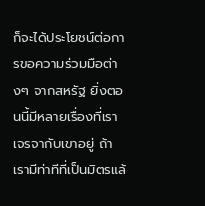ก็จะได้ประโยชน์ต่อการขอความร่วมมือต่างๆ จากสหรัฐ ยิ่งตอนนี้มีหลายเรื่องที่เราเจรจากับเขาอยู่ ถ้าเรามีท่าทีที่เป็นมิตรแล้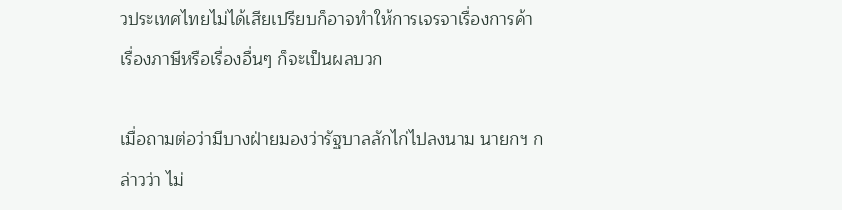วประเทศไทยไม่ได้เสียเปรียบก็อาจทำให้การเจรจาเรื่องการค้า เรื่องภาษีหรือเรื่องอื่นๆ ก็จะเป็นผลบวก

เมื่อถามต่อว่ามีบางฝ่ายมองว่ารัฐบาลลักไก่ไปลงนาม นายกฯ กล่าวว่า ไม่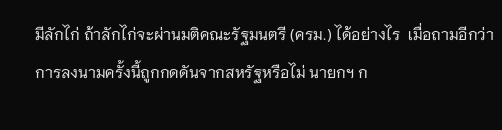มีลักไก่ ถ้าลักไก่จะผ่านมติคณะรัฐมนตรี (ครม.) ได้อย่างไร  เมื่อถามอีกว่าการลงนามครั้งนี้ถูกกดดันจากสหรัฐหรือไม่ นายกฯ ก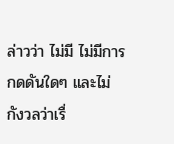ล่าวว่า ไม่มี ไม่มีการกดดันใดๆ และไม่กังวลว่าเรื่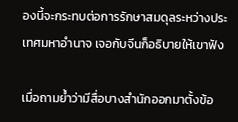องนี้จะกระทบต่อการรักษาสมดุลระหว่างประเทศมหาอำนาจ เจอกับจีนก็อธิบายให้เขาฟัง

เมื่อถามย้ำว่ามีสื่อบางสำนักออกมาตั้งข้อ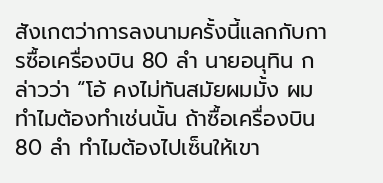สังเกตว่าการลงนามครั้งนี้แลกกับการซื้อเครื่องบิน 80 ลำ นายอนุทิน กล่าวว่า “โอ้ คงไม่ทันสมัยผมมั้ง ผมทำไมต้องทำเช่นนั้น ถ้าซื้อเครื่องบิน 80 ลำ ทำไมต้องไปเซ็นให้เขา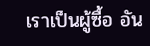เราเป็นผู้ซื้อ อัน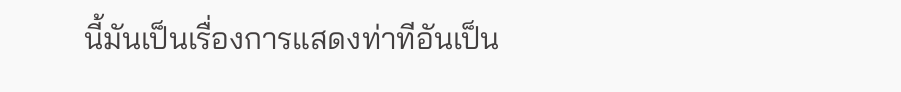นี้มันเป็นเรื่องการแสดงท่าทีอันเป็น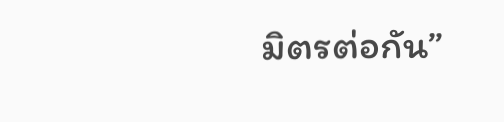มิตรต่อกัน”